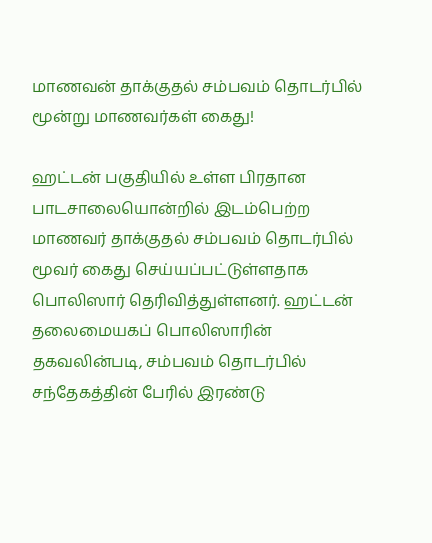மாணவன் தாக்குதல் சம்பவம் தொடர்பில் மூன்று மாணவர்கள் கைது!

ஹட்டன் பகுதியில் உள்ள பிரதான பாடசாலையொன்றில் இடம்பெற்ற மாணவர் தாக்குதல் சம்பவம் தொடர்பில் மூவர் கைது செய்யப்பட்டுள்ளதாக பொலிஸார் தெரிவித்துள்ளனர். ஹட்டன் தலைமையகப் பொலிஸாரின் தகவலின்படி, சம்பவம் தொடர்பில் சந்தேகத்தின் பேரில் இரண்டு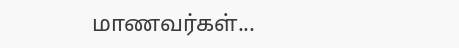மாணவர்கள்...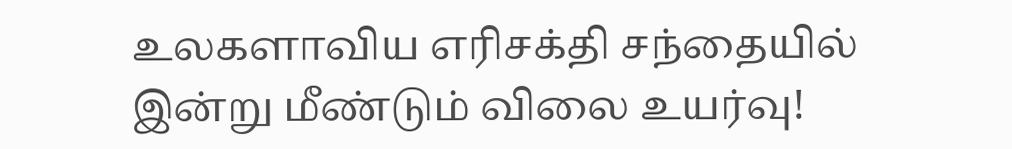உலகளாவிய எரிசக்தி சந்தையில் இன்று மீண்டும் விலை உயர்வு!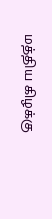மத்திய கிழக்கு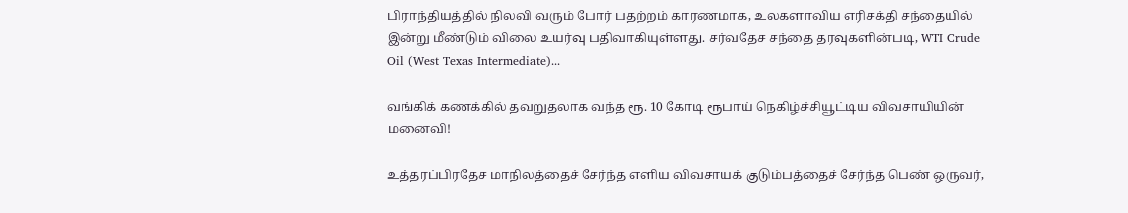பிராந்தியத்தில் நிலவி வரும் போர் பதற்றம் காரணமாக, உலகளாவிய எரிசக்தி சந்தையில் இன்று மீண்டும் விலை உயர்வு பதிவாகியுள்ளது. சர்வதேச சந்தை தரவுகளின்படி, WTI Crude Oil (West Texas Intermediate)...

வங்கிக் கணக்கில் தவறுதலாக வந்த ரூ. 10 கோடி ரூபாய் நெகிழ்ச்சியூட்டிய விவசாயியின் மனைவி!

உத்தரப்பிரதேச மாநிலத்தைச் சேர்ந்த எளிய விவசாயக் குடும்பத்தைச் சேர்ந்த பெண் ஒருவர்,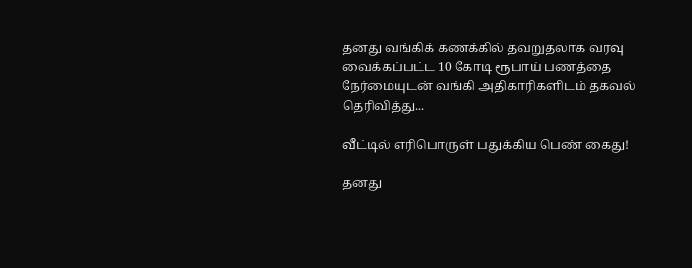தனது வங்கிக் கணக்கில் தவறுதலாக வரவு வைக்கப்பட்ட 10 கோடி ரூபாய் பணத்தை நேர்மையுடன் வங்கி அதிகாரிகளிடம் தகவல் தெரிவித்து...

வீட்டில் எரிபொருள் பதுக்கிய பெண் கைது!

தனது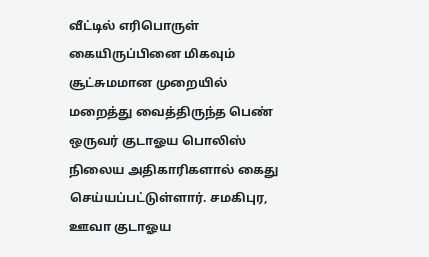வீட்டில் எரிபொருள் கையிருப்பினை மிகவும் சூட்சுமமான முறையில் மறைத்து வைத்திருந்த பெண் ஒருவர் குடாஓய பொலிஸ் நிலைய அதிகாரிகளால் கைது செய்யப்பட்டுள்ளார். சமகிபுர, ஊவா குடாஓய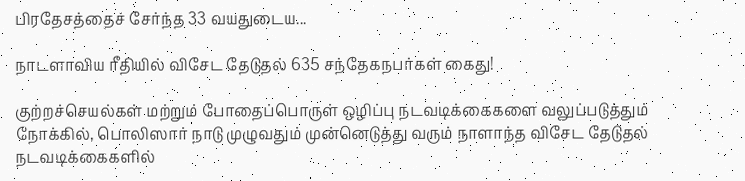பிரதேசத்தைச் சேர்ந்த 33 வயதுடைய...

நாடளாவிய ரீதியில் விசேட தேடுதல் 635 சந்தேகநபர்கள் கைது!

குற்றச்செயல்கள் மற்றும் போதைப்பொருள் ஒழிப்பு நடவடிக்கைகளை வலுப்படுத்தும் நோக்கில், பொலிஸார் நாடு முழுவதும் முன்னெடுத்து வரும் நாளாந்த விசேட தேடுதல் நடவடிக்கைகளில்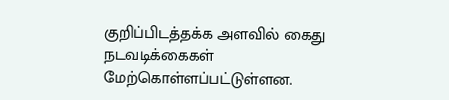குறிப்பிடத்தக்க அளவில் கைது நடவடிக்கைகள் மேற்கொள்ளப்பட்டுள்ளன.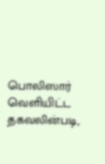பொலிஸார் வெளியிட்ட தகவலின்படி,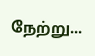நேற்று...